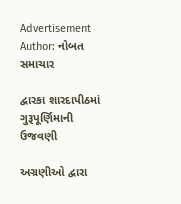Advertisement
Author: નોબત સમાચાર

દ્વારકા શારદાપીઠમાં ગુરૂપૂર્ણિમાની ઉજવણી

અગ્રણીઓ દ્વારા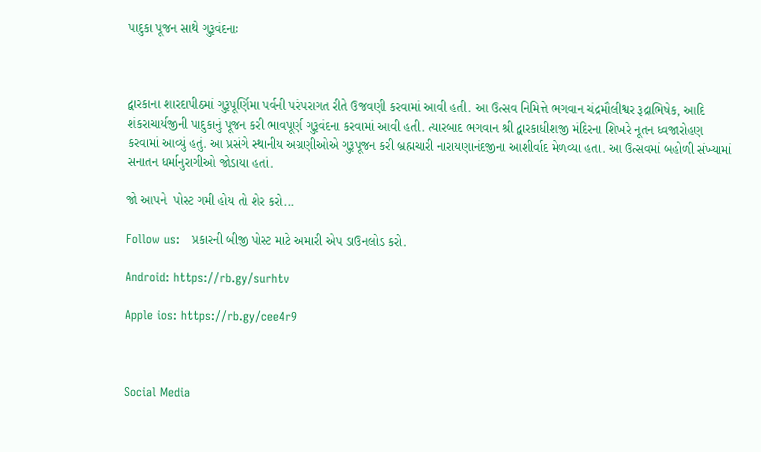પાદુકા પૂજન સાથે ગુરૂવંદનાઃ



દ્વારકાના શારદાપીઠમાં ગુરૂપૂર્ણિમા પર્વની પરંપરાગત રીતે ઉજવણી કરવામાં આવી હતી. આ ઉત્સવ નિમિત્તે ભગવાન ચંદ્રમૌલીશ્વર રૂદ્રાભિષેક, આદિ શંકરાચાર્યજીની પાદુકાનું પૂજન કરી ભાવપૂર્ણ ગુરૂવંદના કરવામાં આવી હતી. ત્યારબાદ ભગવાન શ્રી દ્વારકાધીશજી મંદિરના શિખરે નૂતન ધ્વજારોહણ કરવામાં આવ્યું હતું. આ પ્રસંગે સ્થાનીય અગ્રણીઓએ ગુરૂપૂજન કરી બ્રહ્મચારી નારાયણાનંદજીના આશીર્વાદ મેળવ્યા હતા. આ ઉત્સવમાં બહોળી સંખ્યામાં સનાતન ધર્માનુરાગીઓ જોડાયા હતાં.

જો આપને  પોસ્ટ ગમી હોય તો શેર કરો...

Follow us:   પ્રકારની બીજી પોસ્ટ માટે અમારી એપ ડાઉનલોડ કરો.

Android: https://rb.gy/surhtv

Apple ios: https://rb.gy/cee4r9



Social Media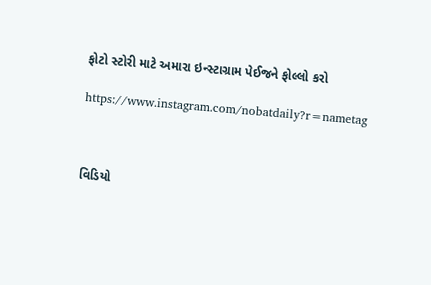ફોટો સ્ટોરી માટે અમારા ઇન્સ્ટાગ્રામ પેઈજને ફોલ્લો કરો

https://www.instagram.com/nobatdaily?r=nametag



વિડિયો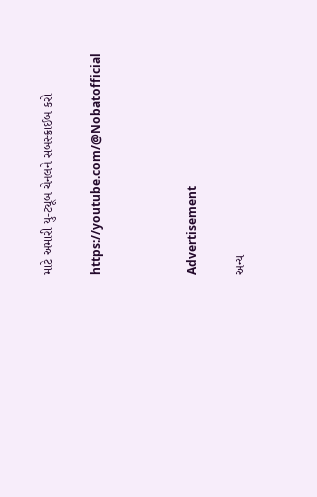માટે અમારી યુ-ટ્યૂબ ચેનલને સબસ્ક્રાઈબ કરો

https://youtube.com/@Nobatofficial



Advertisement

અન્ય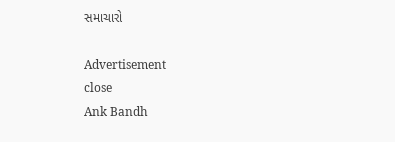સમાચારો

Advertisement
close
Ank Bandh